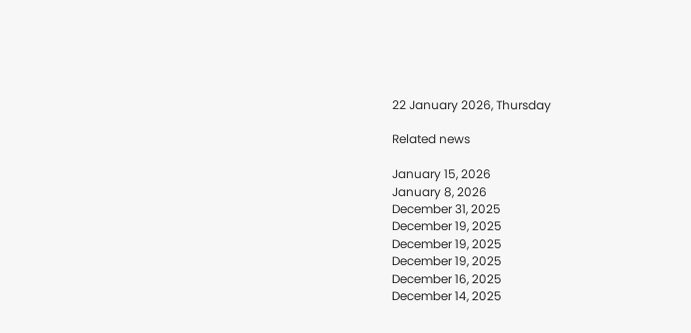22 January 2026, Thursday

Related news

January 15, 2026
January 8, 2026
December 31, 2025
December 19, 2025
December 19, 2025
December 19, 2025
December 16, 2025
December 14, 2025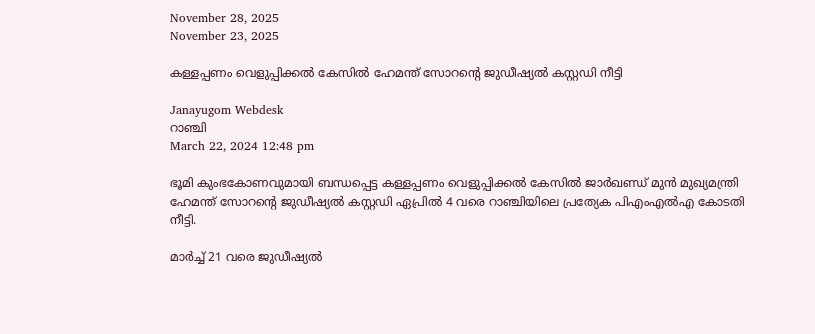November 28, 2025
November 23, 2025

കള്ളപ്പണം വെളുപ്പിക്കൽ കേസിൽ ഹേമന്ത് സോറന്റെ ജുഡീഷ്യൽ കസ്റ്റഡി നീട്ടി

Janayugom Webdesk
റാഞ്ചി
March 22, 2024 12:48 pm

ഭൂമി കുംഭകോണവുമായി ബന്ധപ്പെട്ട കള്ളപ്പണം വെളുപ്പിക്കൽ കേസിൽ ജാർഖണ്ഡ് മുൻ മുഖ്യമന്ത്രി ഹേമന്ത് സോറന്റെ ജുഡീഷ്യൽ കസ്റ്റഡി ഏപ്രിൽ 4 വരെ റാഞ്ചിയിലെ പ്രത്യേക പിഎംഎൽഎ കോടതി നീട്ടി.

മാർച്ച് 21 വരെ ജുഡീഷ്യൽ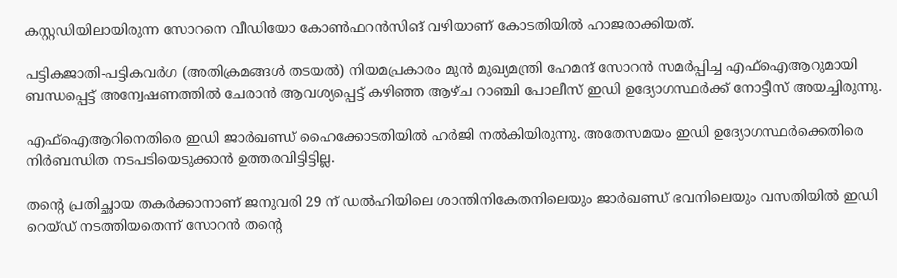കസ്റ്റഡിയിലായിരുന്ന സോറനെ വീഡിയോ കോൺഫറൻസിങ് വഴിയാണ് കോടതിയിൽ ഹാജരാക്കിയത്.

പട്ടികജാതി-പട്ടികവർഗ (അതിക്രമങ്ങൾ തടയൽ) നിയമപ്രകാരം മുൻ മുഖ്യമന്ത്രി ഹേമന്ദ് സോറൻ സമർപ്പിച്ച എഫ്ഐആറുമായി ബന്ധപ്പെട്ട് അന്വേഷണത്തിൽ ചേരാൻ ആവശ്യപ്പെട്ട് കഴിഞ്ഞ ആഴ്ച റാഞ്ചി പോലീസ് ഇഡി ഉദ്യോഗസ്ഥർക്ക് നോട്ടീസ് അയച്ചിരുന്നു.

എഫ്ഐആറിനെതിരെ ഇഡി ജാർഖണ്ഡ് ഹൈക്കോടതിയിൽ ഹർജി നൽകിയിരുന്നു. അതേസമയം ഇഡി ഉദ്യോഗസ്ഥർക്കെതിരെ നിർബന്ധിത നടപടിയെടുക്കാൻ ഉത്തരവിട്ടിട്ടില്ല.

തന്റെ പ്രതിച്ഛായ തകർക്കാനാണ് ജനുവരി 29 ന് ഡൽഹിയിലെ ശാന്തിനികേതനിലെയും ജാർഖണ്ഡ് ഭവനിലെയും വസതിയിൽ ഇഡി റെയ്ഡ് നടത്തിയതെന്ന് സോറൻ തന്റെ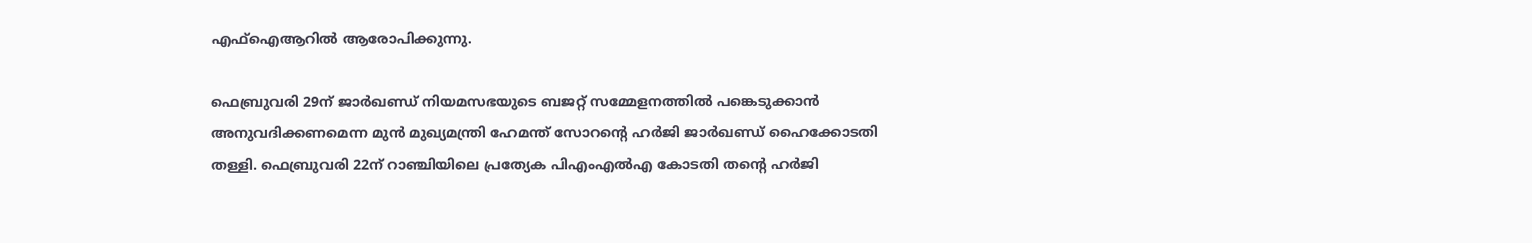എഫ്ഐആറിൽ ആരോപിക്കുന്നു.

ഫെബ്രുവരി 29ന് ജാർഖണ്ഡ് നിയമസഭയുടെ ബജറ്റ് സമ്മേളനത്തിൽ പങ്കെടുക്കാൻ അനുവദിക്കണമെന്ന മുൻ മുഖ്യമന്ത്രി ഹേമന്ത് സോറൻ്റെ ഹർജി ജാർഖണ്ഡ് ഹൈക്കോടതി തള്ളി. ഫെബ്രുവരി 22ന് റാഞ്ചിയിലെ പ്രത്യേക പിഎംഎൽഎ കോടതി തൻ്റെ ഹർജി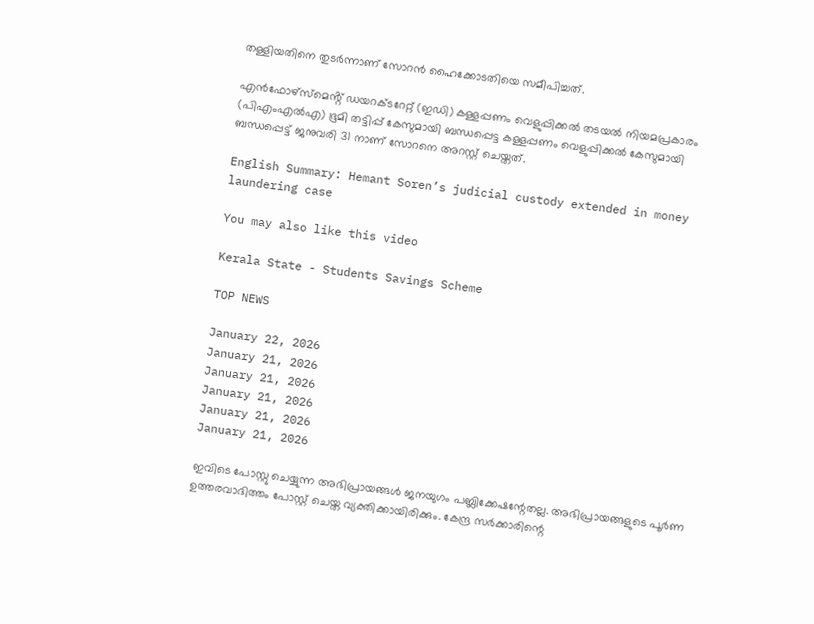തള്ളിയതിനെ തുടർന്നാണ് സോറൻ ഹൈക്കോടതിയെ സമീപിച്ചത്.

എൻഫോഴ്‌സ്‌മെൻ്റ് ഡയറക്ടറേറ്റ് (ഇഡി) കള്ളപ്പണം വെളുപ്പിക്കൽ തടയൽ നിയമപ്രകാരം (പിഎംഎൽഎ) ഭൂമി തട്ടിപ്പ് കേസുമായി ബന്ധപ്പെട്ട കള്ളപ്പണം വെളുപ്പിക്കൽ കേസുമായി ബന്ധപ്പെട്ട് ജനുവരി 31 നാണ് സോറനെ അറസ്റ്റ് ചെയ്തത്.

English Summary: Hemant Soren’s judicial custody extended in money laundering case

You may also like this video

Kerala State - Students Savings Scheme

TOP NEWS

January 22, 2026
January 21, 2026
January 21, 2026
January 21, 2026
January 21, 2026
January 21, 2026

ഇവിടെ പോസ്റ്റു ചെയ്യുന്ന അഭിപ്രായങ്ങള്‍ ജനയുഗം പബ്ലിക്കേഷന്റേതല്ല. അഭിപ്രായങ്ങളുടെ പൂര്‍ണ ഉത്തരവാദിത്തം പോസ്റ്റ് ചെയ്ത വ്യക്തിക്കായിരിക്കും. കേന്ദ്ര സര്‍ക്കാരിന്റെ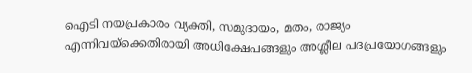ഐടി നയപ്രകാരം വ്യക്തി, സമുദായം, മതം, രാജ്യം എന്നിവയ്‌ക്കെതിരായി അധിക്ഷേപങ്ങളും അശ്ലീല പദപ്രയോഗങ്ങളും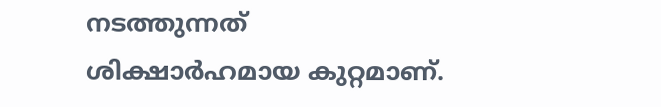നടത്തുന്നത് ശിക്ഷാര്‍ഹമായ കുറ്റമാണ്.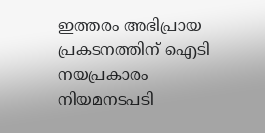ഇത്തരം അഭിപ്രായ പ്രകടനത്തിന് ഐടി നയപ്രകാരം നിയമനടപടി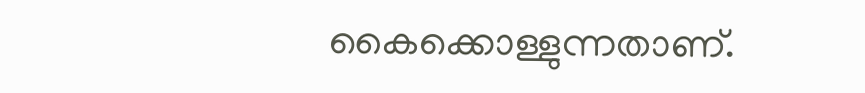കൈക്കൊള്ളുന്നതാണ്.